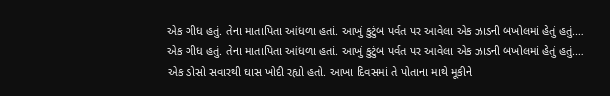એક ગીધ હતું. તેના માતાપિતા આંધળા હતાં. આખું કુટુંબ પર્વત પર આવેલા એક ઝાડની બખોલમાં હેતું હતું.…
એક ગીધ હતું. તેના માતાપિતા આંધળા હતાં. આખું કુટુંબ પર્વત પર આવેલા એક ઝાડની બખોલમાં હેતું હતું.…
એક ડોસો સવારથી ઘાસ ખોદી રહ્યો હતો. આખા દિવસમાં તે પોતાના માથે મૂકીને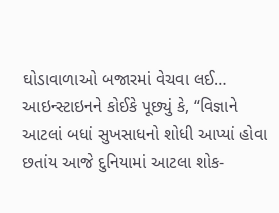ઘોડાવાળાઓ બજારમાં વેચવા લઈ…
આઇન્સ્ટાઇનને કોઈકે પૂછ્યું કે, “વિજ્ઞાને આટલાં બધાં સુખસાધનો શોધી આપ્યાં હોવા છતાંય આજે દુનિયામાં આટલા શોક-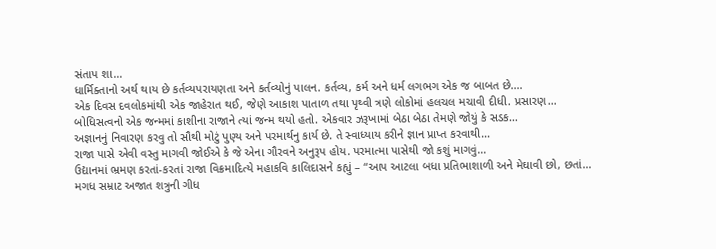સંતાપ શા…
ધાર્મિક્તાનો અર્થ થાય છે કર્તવ્યપરાયણતા અને કર્તવ્યોનું પાલન. કર્તવ્ય, કર્મ અને ધર્મ લગભગ એક જ બાબત છે.…
એક દિવસ દવલોકમાંથી એક જાહેરાત થઈ, જેણે આકાશ પાતાળ તથા પૃથ્વી ત્રણે લોકોમાં હલચલ મચાવી દીધી. પ્રસારણ…
બોધિસત્વનો એક જન્મમાં કાશીના રાજાને ત્યાં જન્મ થયો હતો. એકવાર ઝરૂખામાં બેઠા બેઠા તેમણે જોયું કે સડક…
અજ્ઞાનનું નિવારણ કરવુ તો સૌથી મોટું પુણ્ય અને પરમાર્થનુ કાર્ય છે. તે સ્વાધ્યાય કરીને જ્ઞાન પ્રાપ્ત કરવાથી…
રાજા પાસે એવી વસ્તુ માગવી જોઈએ કે જે એના ગૌરવને અનુરૂપ હોય. પરમાત્મા પાસેથી જો કશું માગવું…
ઉદ્યાનમાં ભ્રમણ કરતાં-કરતાં રાજા વિક્રમાદિત્યે મહાકવિ કાલિદાસને કહ્યું – “આપ આટલા બધા પ્રતિભાશાળી અને મેઘાવી છો, છતાં…
મગધ સમ્રાટ અજાત શત્રુની ગીધ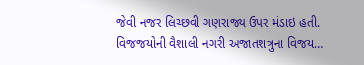જેવી નજર લિચ્છવી ગણરાજ્ય ઉપર મંડાઇ હતી. વિજજયોની વૈશાલી નગરી અજાતશત્રુના વિજય…